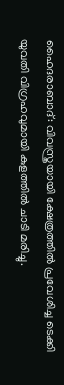ഹൈദരാബാദ്: വിവസ്ത്രയായി ക്ഷേത്രത്തിൽ പ്രവേശിച്ച ടെക്കി യുവതി വിഗ്രഹവുമായി കുളത്തിൽ ചാടി മരിച്ചു.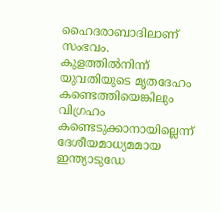ഹൈദരാബാദിലാണ് സംഭവം. കുളത്തിൽനിന്ന് യുവതിയുടെ മൃതദേഹം കണ്ടെത്തിയെങ്കിലും വിഗ്രഹം കണ്ടെടുക്കാനായില്ലെന്ന് ദേശീയമാധ്യമമായ ഇന്ത്യാടുഡേ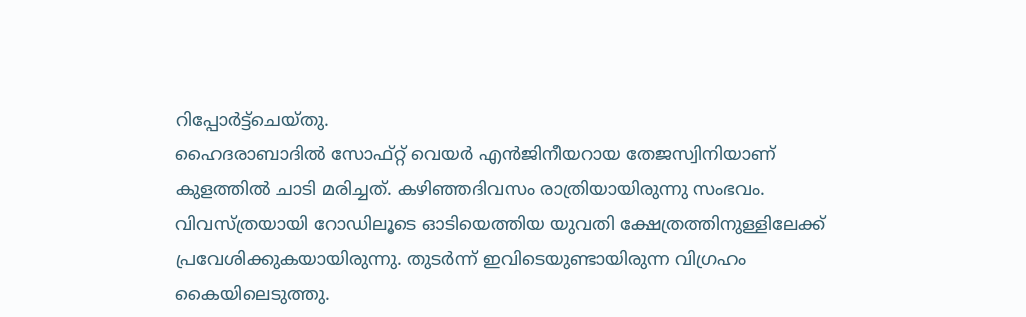റിപ്പോർട്ട്ചെയ്തു.
ഹൈദരാബാദിൽ സോഫ്റ്റ് വെയർ എൻജിനീയറായ തേജസ്വിനിയാണ് കുളത്തിൽ ചാടി മരിച്ചത്. കഴിഞ്ഞദിവസം രാത്രിയായിരുന്നു സംഭവം. വിവസ്ത്രയായി റോഡിലൂടെ ഓടിയെത്തിയ യുവതി ക്ഷേത്രത്തിനുള്ളിലേക്ക് പ്രവേശിക്കുകയായിരുന്നു. തുടർന്ന് ഇവിടെയുണ്ടായിരുന്ന വിഗ്രഹം കൈയിലെടുത്തു.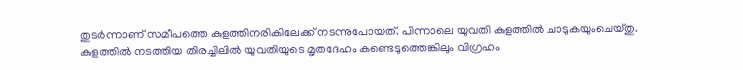തുടർന്നാണ് സമീപത്തെ കുളത്തിനരികിലേക്ക് നടന്നുപോയത്. പിന്നാലെ യുവതി കുളത്തിൽ ചാടുകയുംചെയ്തു.
കുളത്തിൽ നടത്തിയ തിരച്ചിലിൽ യുവതിയുടെ മൃതദേഹം കണ്ടെടുത്തെങ്കിലും വിഗ്രഹം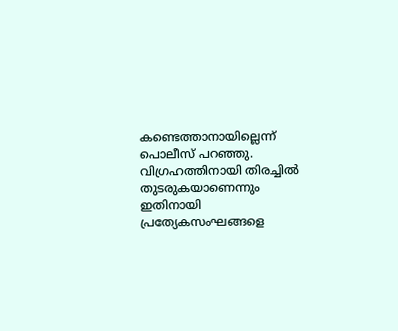കണ്ടെത്താനായില്ലെന്ന് പൊലീസ് പറഞ്ഞു. വിഗ്രഹത്തിനായി തിരച്ചിൽ തുടരുകയാണെന്നും ഇതിനായി പ്രത്യേകസംഘങ്ങളെ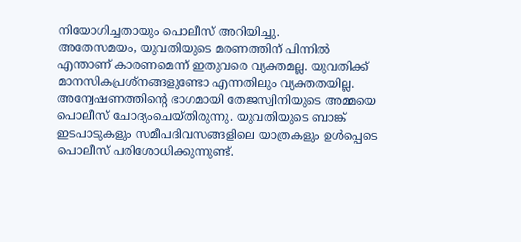നിയോഗിച്ചതായും പൊലീസ് അറിയിച്ചു.
അതേസമയം, യുവതിയുടെ മരണത്തിന് പിന്നിൽ എന്താണ് കാരണമെന്ന് ഇതുവരെ വ്യക്തമല്ല. യുവതിക്ക് മാനസികപ്രശ്നങ്ങളുണ്ടോ എന്നതിലും വ്യക്തതയില്ല. അന്വേഷണത്തിന്റെ ഭാഗമായി തേജസ്വിനിയുടെ അമ്മയെ പൊലീസ് ചോദ്യംചെയ്തിരുന്നു. യുവതിയുടെ ബാങ്ക് ഇടപാടുകളും സമീപദിവസങ്ങളിലെ യാത്രകളും ഉൾപ്പെടെ പൊലീസ് പരിശോധിക്കുന്നുണ്ട്.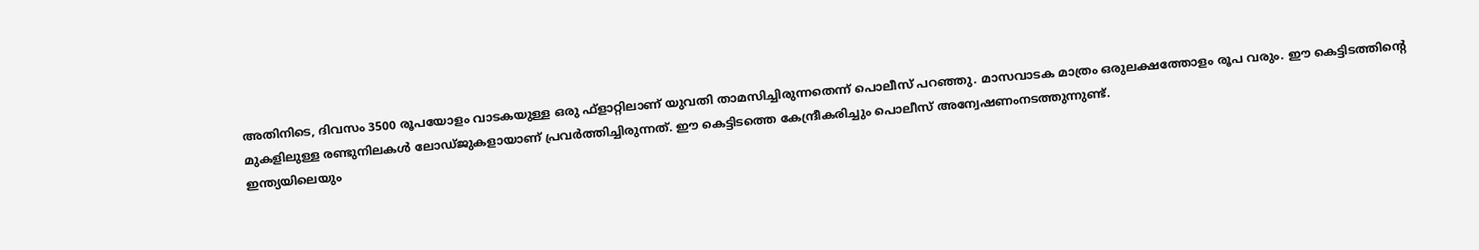അതിനിടെ, ദിവസം 3500 രൂപയോളം വാടകയുള്ള ഒരു ഫ്ളാറ്റിലാണ് യുവതി താമസിച്ചിരുന്നതെന്ന് പൊലീസ് പറഞ്ഞു. മാസവാടക മാത്രം ഒരുലക്ഷത്തോളം രൂപ വരും. ഈ കെട്ടിടത്തിന്റെ മുകളിലുള്ള രണ്ടുനിലകൾ ലോഡ്ജുകളായാണ് പ്രവർത്തിച്ചിരുന്നത്. ഈ കെട്ടിടത്തെ കേന്ദ്രീകരിച്ചും പൊലീസ് അന്വേഷണംനടത്തുന്നുണ്ട്.
ഇന്ത്യയിലെയും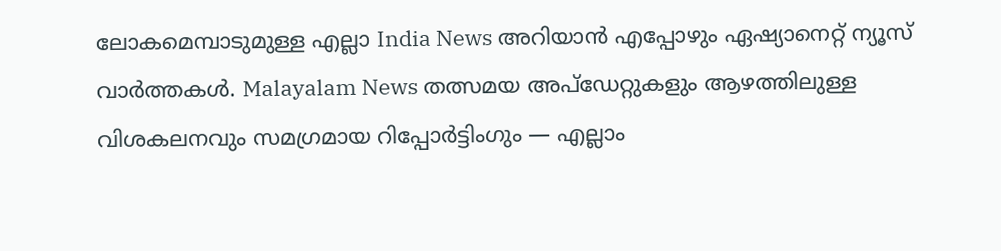ലോകമെമ്പാടുമുള്ള എല്ലാ India News അറിയാൻ എപ്പോഴും ഏഷ്യാനെറ്റ് ന്യൂസ് വാർത്തകൾ. Malayalam News തത്സമയ അപ്ഡേറ്റുകളും ആഴത്തിലുള്ള വിശകലനവും സമഗ്രമായ റിപ്പോർട്ടിംഗും — എല്ലാം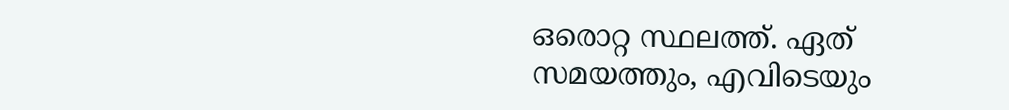ഒരൊറ്റ സ്ഥലത്ത്. ഏത് സമയത്തും, എവിടെയും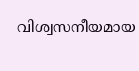വിശ്വസനീയമായ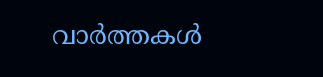വാർത്തകൾ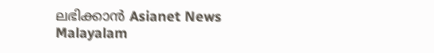ലഭിക്കാൻ Asianet News Malayalam